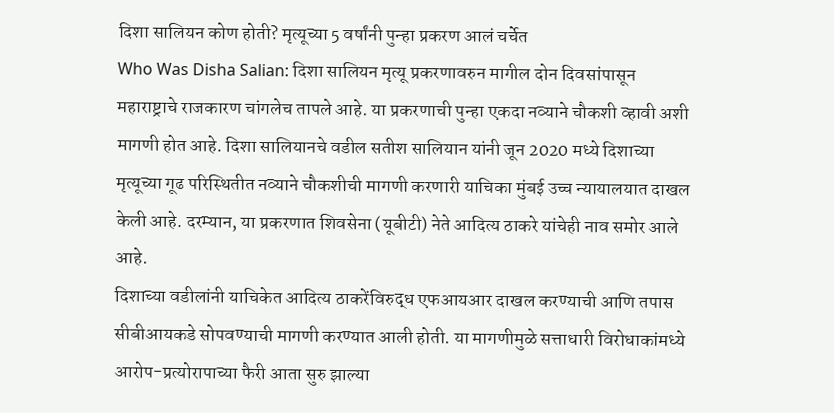दिशा सालियन कोण होती? मृत्यूच्या 5 वर्षांनी पुन्हा प्रकरण आलं चर्चेत
Who Was Disha Salian: दिशा सालियन मृत्यू प्रकरणावरुन मागील दोन दिवसांपासून महाराष्ट्राचे राजकारण चांगलेच तापले आहे. या प्रकरणाची पुन्हा एकदा नव्याने चौकशी व्हावी अशी मागणी होत आहे. दिशा सालियानचे वडील सतीश सालियान यांनी जून 2020 मध्ये दिशाच्या मृत्यूच्या गूढ परिस्थितीत नव्याने चौकशीची मागणी करणारी याचिका मुंबई उच्च न्यायालयात दाखल केली आहे. दरम्यान, या प्रकरणात शिवसेना (यूबीटी) नेते आदित्य ठाकरे यांचेही नाव समोर आले आहे.
दिशाच्या वडीलांनी याचिकेत आदित्य ठाकरेंविरुद्ध एफआयआर दाखल करण्याची आणि तपास सीबीआयकडे सोपवण्याची मागणी करण्यात आली होती. या मागणीमुळे सत्ताधारी विरोधाकांमध्ये आरोप-प्रत्योरापाच्या फैरी आता सुरु झाल्या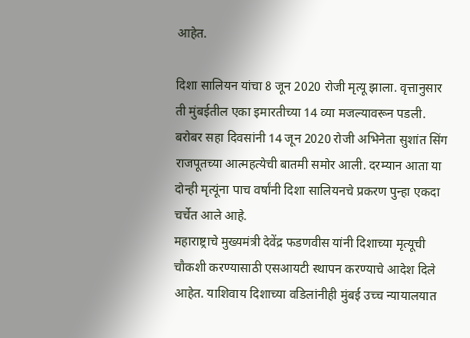आहेत.

दिशा सालियन यांचा 8 जून 2020 रोजी मृत्यू झाला. वृत्तानुसार ती मुंबईतील एका इमारतीच्या 14 व्या मजल्यावरून पडली. बरोबर सहा दिवसांनी 14 जून 2020 रोजी अभिनेता सुशांत सिंग राजपूतच्या आत्महत्येची बातमी समोर आली. दरम्यान आता या दोन्ही मृत्यूंना पाच वर्षांनी दिशा सालियनचे प्रकरण पुन्हा एकदा चर्चेत आले आहे.
महाराष्ट्राचे मुख्यमंत्री देवेंद्र फडणवीस यांनी दिशाच्या मृत्यूची चौकशी करण्यासाठी एसआयटी स्थापन करण्याचे आदेश दिले आहेत. याशिवाय दिशाच्या वडिलांनीही मुंबई उच्च न्यायालयात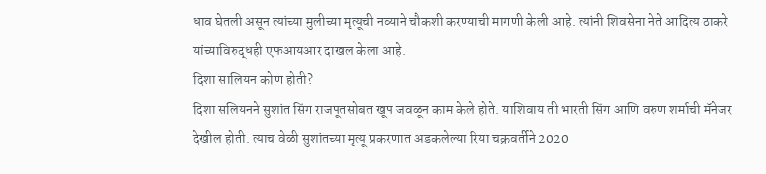धाव घेतली असून त्यांच्या मुलीच्या मृत्यूची नव्याने चौकशी करण्याची मागणी केली आहे. त्यांनी शिवसेना नेते आदित्य ठाकरे यांच्याविरुद्धही एफआयआर दाखल केला आहे.
दिशा सालियन कोण होती?
दिशा सलियनने सुशांत सिंग राजपूतसोबत खूप जवळून काम केले होते. याशिवाय ती भारती सिंग आणि वरुण शर्माची मॅनेजर देखील होती. त्याच वेळी सुशांतच्या मृत्यू प्रकरणात अडकलेल्या रिया चक्रवर्तीने 2020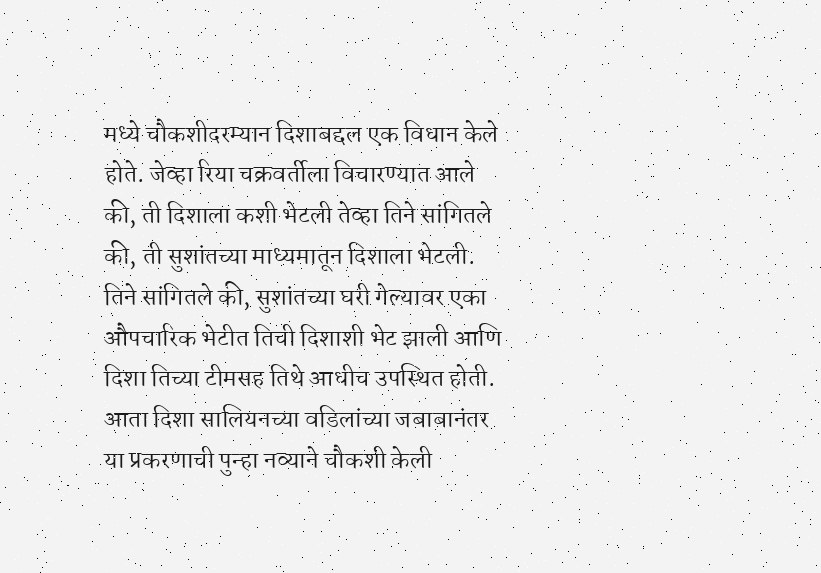मध्ये चौकशीदरम्यान दिशाबद्दल एक विधान केले होते. जेव्हा रिया चक्रवर्तीला विचारण्यात आले की, ती दिशाला कशी भेटली तेव्हा तिने सांगितले की, ती सुशांतच्या माध्यमातून दिशाला भेटली. तिने सांगितले की, सुशांतच्या घरी गेल्यावर एका औपचारिक भेटीत तिची दिशाशी भेट झाली आणि दिशा तिच्या टीमसह तिथे आधीच उपस्थित होती.
आता दिशा सालियनच्या वडिलांच्या जबाबानंतर या प्रकरणाची पुन्हा नव्याने चौकशी केली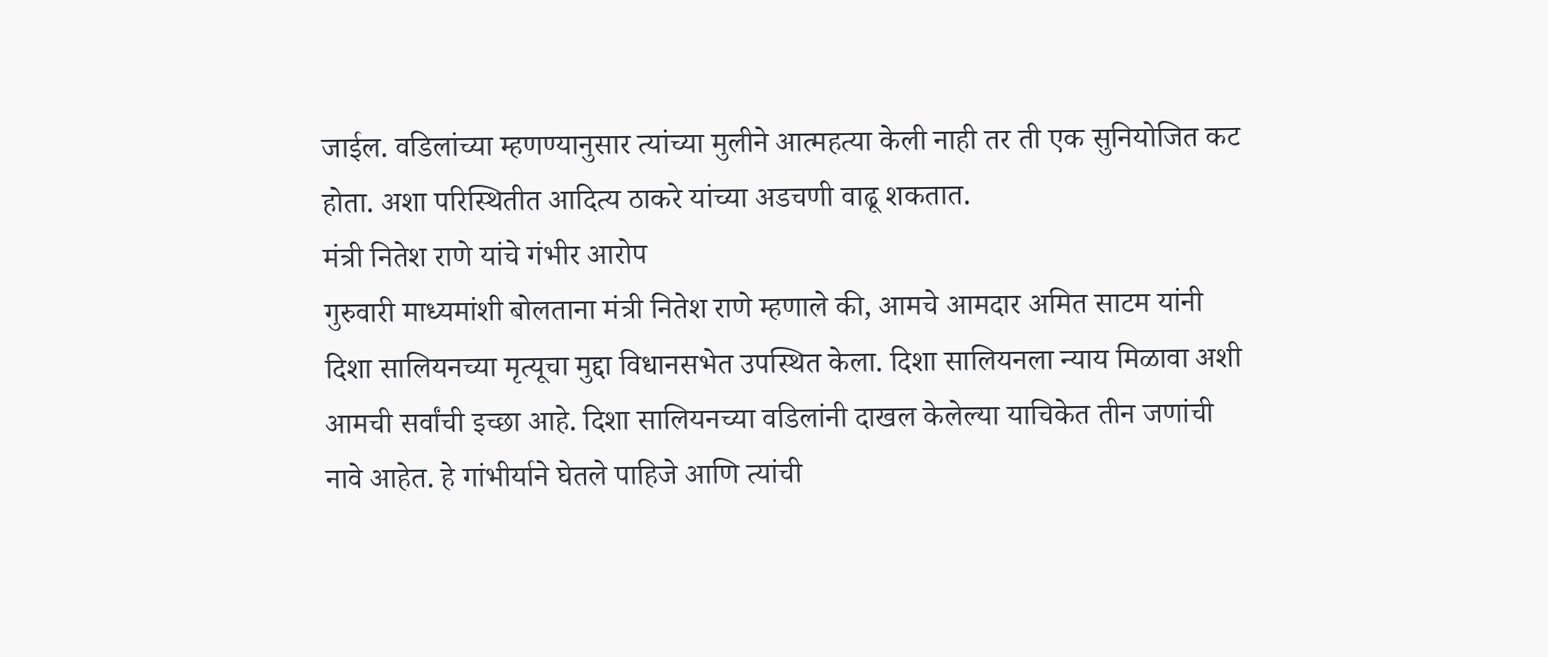जाईल. वडिलांच्या म्हणण्यानुसार त्यांच्या मुलीने आत्महत्या केली नाही तर ती एक सुनियोजित कट होता. अशा परिस्थितीत आदित्य ठाकरे यांच्या अडचणी वाढू शकतात.
मंत्री नितेश राणे यांचे गंभीर आरोप
गुरुवारी माध्यमांशी बोलताना मंत्री नितेश राणे म्हणाले की, आमचे आमदार अमित साटम यांनी दिशा सालियनच्या मृत्यूचा मुद्दा विधानसभेत उपस्थित केला. दिशा सालियनला न्याय मिळावा अशी आमची सर्वांची इच्छा आहे. दिशा सालियनच्या वडिलांनी दाखल केलेल्या याचिकेत तीन जणांची नावे आहेत. हे गांभीर्याने घेतले पाहिजे आणि त्यांची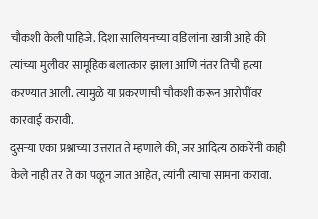चौकशी केली पाहिजे. दिशा सालियनच्या वडिलांना खात्री आहे की त्यांच्या मुलीवर सामूहिक बलात्कार झाला आणि नंतर तिची हत्या करण्यात आली. त्यामुळे या प्रकरणाची चौकशी करून आरोपींवर कारवाई करावी.
दुसऱ्या एका प्रश्नाच्या उत्तरात ते म्हणाले की, जर आदित्य ठाकरेंनी काही केले नाही तर ते का पळून जात आहेत, त्यांनी त्याचा सामना करावा.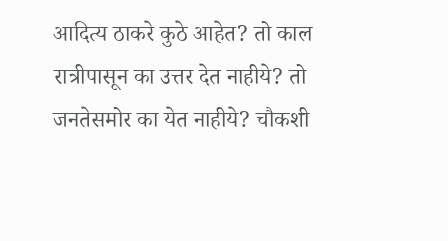आदित्य ठाकरे कुठे आहेत? तो काल रात्रीपासून का उत्तर देत नाहीये? तो जनतेसमोर का येत नाहीये? चौकशी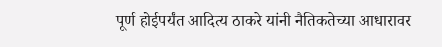पूर्ण होईपर्यंत आदित्य ठाकरे यांनी नैतिकतेच्या आधारावर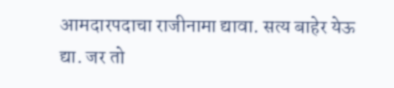आमदारपदाचा राजीनामा द्यावा. सत्य बाहेर येऊ द्या. जर तो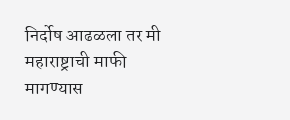निर्दोष आढळला तर मी महाराष्ट्राची माफी मागण्यास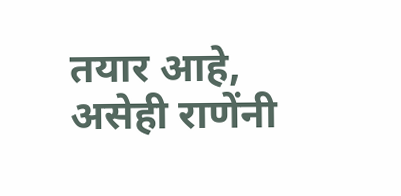तयार आहे, असेही राणेंनी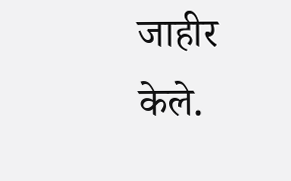जाहीर केले.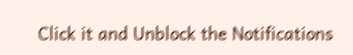Click it and Unblock the Notifications